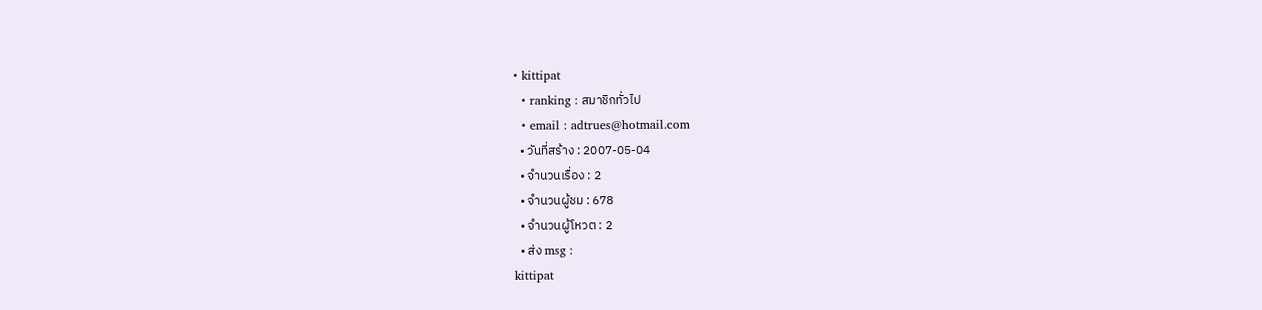• kittipat
  • ranking : สมาชิกทั่วไป
  • email : adtrues@hotmail.com
  • วันที่สร้าง : 2007-05-04
  • จำนวนเรื่อง : 2
  • จำนวนผู้ชม : 678
  • จำนวนผู้โหวต : 2
  • ส่ง msg :
kittipat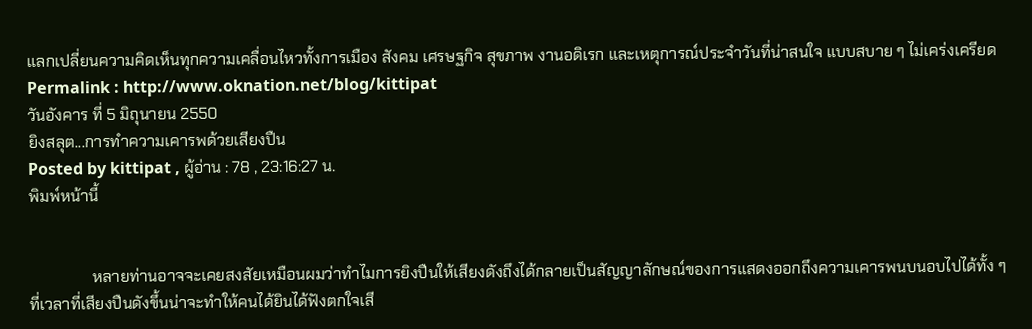แลกเปลี่ยนความคิดเห็นทุกความเคลื่อนไหวทั้งการเมือง สังคม เศรษฐกิจ สุขภาพ งานอดิเรก และเหตุการณ์ประจำวันที่น่าสนใจ แบบสบาย ๆ ไม่เคร่งเครียด
Permalink : http://www.oknation.net/blog/kittipat
วันอังคาร ที่ 5 มิถุนายน 2550
ยิงสลุต...การทำความเคารพด้วยเสียงปืน
Posted by kittipat , ผู้อ่าน : 78 , 23:16:27 น.
พิมพ์หน้านี้


                หลายท่านอาจจะเคยสงสัยเหมือนผมว่าทำไมการยิงปืนให้เสียงดังถึงได้กลายเป็นสัญญาลักษณ์ของการแสดงออกถึงความเคารพนบนอบไปได้ทั้ง ๆ ที่เวลาที่เสียงปืนดังขึ้นน่าจะทำให้คนได้ยินได้ฟังตกใจเสี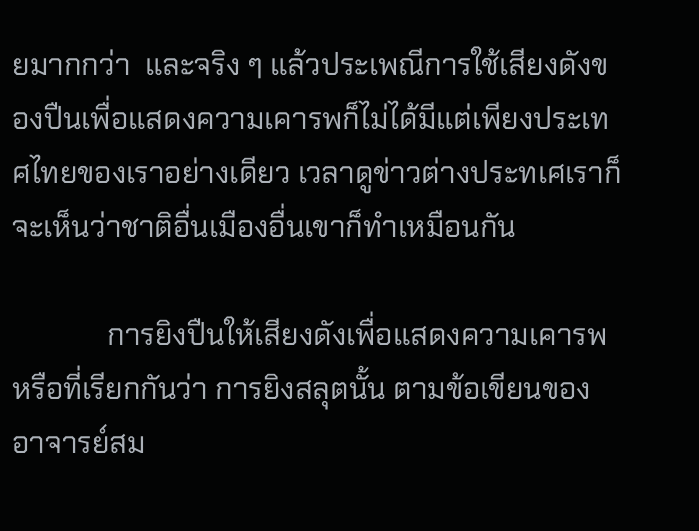ยมากกว่า  และจริง ๆ แล้วประเพณีการใช้เสียงดังของปืนเพื่อแสดงความเคารพก็ไม่ได้มีแต่เพียงประเทศไทยของเราอย่างเดียว เวลาดูข่าวต่างประทเศเราก็จะเห็นว่าชาติอื่นเมืองอื่นเขาก็ทำเหมือนกัน

             การยิงปืนให้เสียงดังเพื่อแสดงความเคารพหรือที่เรียกกันว่า การยิงสลุตนั้น ตามข้อเขียนของอาจารย์สม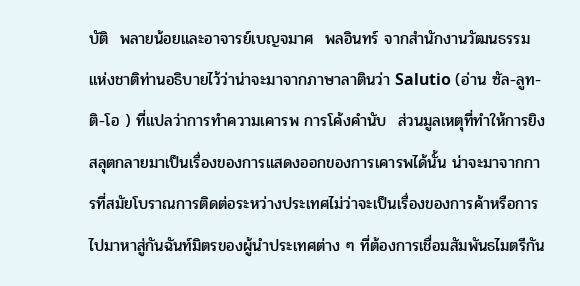บัติ  พลายน้อยและอาจารย์เบญจมาศ  พลอินทร์ จากสำนักงานวัฒนธรรมแห่งชาติท่านอธิบายไว้ว่าน่าจะมาจากภาษาลาตินว่า Salutio (อ่าน ซัล-ลูท-ติ-โอ ) ที่แปลว่าการทำความเคารพ การโค้งคำนับ  ส่วนมูลเหตุที่ทำให้การยิงสลุตกลายมาเป็นเรื่องของการแสดงออกของการเคารพได้นั้น น่าจะมาจากการที่สมัยโบราณการติดต่อระหว่างประเทศไม่ว่าจะเป็นเรื่องของการค้าหรือการไปมาหาสู่กันฉันท์มิตรของผู้นำประเทศต่าง ๆ ที่ต้องการเชื่อมสัมพันธไมตรีกัน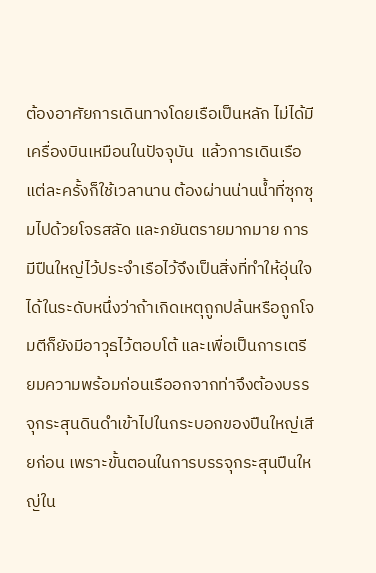ต้องอาศัยการเดินทางโดยเรือเป็นหลัก ไม่ได้มีเครื่องบินเหมือนในปัจจุบัน  แล้วการเดินเรือแต่ละครั้งก็ใช้เวลานาน ต้องผ่านน่านน้ำที่ซุกซุมไปด้วยโจรสลัด และภยันตรายมากมาย การมีปืนใหญ่ไว้ประจำเรือไว้จึงเป็นสิ่งที่ทำให้อุ่นใจได้ในระดับหนึ่งว่าถ้าเกิดเหตุถูกปล้นหรือถูกโจมตีก็ยังมีอาวุธไว้ตอบโต้ และเพื่อเป็นการเตรียมความพร้อมก่อนเรืออกจากท่าจึงต้องบรรจุกระสุนดินดำเข้าไปในกระบอกของปืนใหญ่เสียก่อน เพราะขั้นตอนในการบรรจุกระสุนปืนใหญ่ใน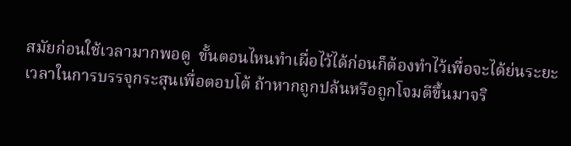สมัยก่อนใช้เวลามากพอดู  ขั้นตอนไหนทำเผื่อไว้ได้ก่อนก็ต้องทำไว้เพื่อจะได้ย่นระยะเวลาในการบรรจุกระสุนเพื่อตอบโต้ ถ้าหากถูกปล้นหรือถูกโจมตีขึ้นมาจริ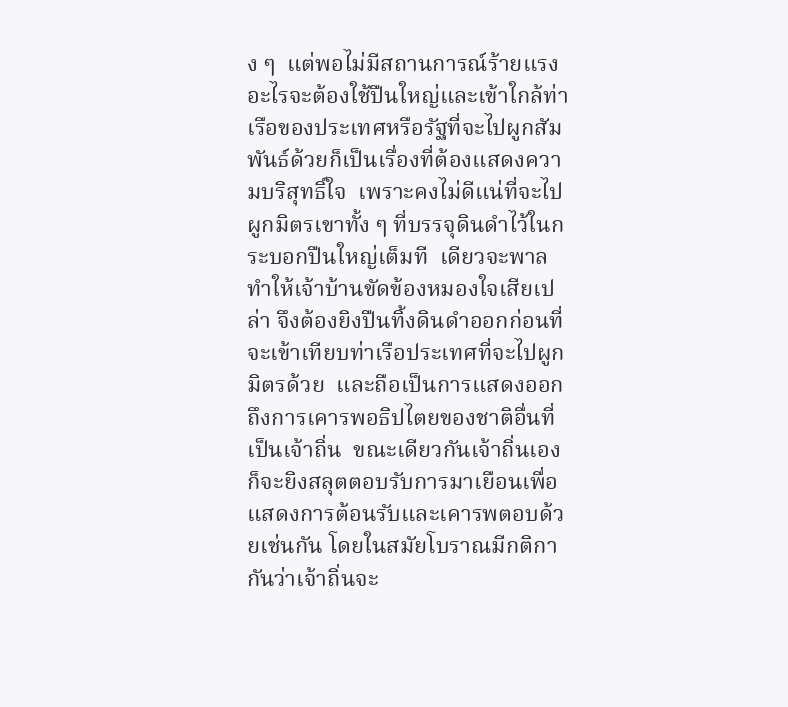ง ๆ  แต่พอไม่มีสถานการณ์ร้ายแรงอะไรจะต้องใช้ปืนใหญ่และเข้าใกล้ท่าเรือของประเทศหรือรัฐที่จะไปผูกสัมพันธ์ด้วยก็เป็นเรื่องที่ต้องแสดงความบริสุทธิ์ใจ  เพราะคงไม่ดีแน่ที่จะไปผูกมิตรเขาทั้ง ๆ ที่บรรจุดินดำไว้ในกระบอกปืนใหญ่เต็มที  เดียวจะพาลทำให้เจ้าบ้านขัดข้องหมองใจเสียเปล่า จึงต้องยิงปืนทิ้งดินดำออกก่อนที่จะเข้าเทียบท่าเรือประเทศที่จะไปผูกมิตรด้วย  และถือเป็นการแสดงออกถึงการเคารพอธิปไตยของชาติอื่นที่เป็นเจ้าถิ่น  ขณะเดียวกันเจ้าถิ่นเองก็จะยิงสลุตตอบรับการมาเยือนเพื่อแสดงการต้อนรับและเคารพตอบด้วยเช่นกัน โดยในสมัยโบราณมีกติกากันว่าเจ้าถิ่นจะ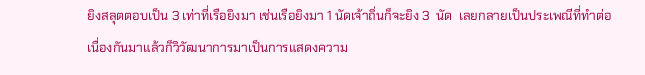ยิงสลุตตอบเป็น 3 เท่าที่เรือยิงมา เช่นเรือยิงมา 1 นัดเจ้าถิ่นก็จะยิง 3  นัด  เลยกลายเป็นประเพณีที่ทำต่อเนื่องกันมาแล้วก็วิวัฒนาการมาเป็นการแสดงความ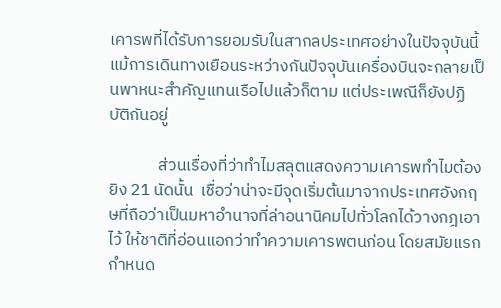เคารพที่ได้รับการยอมรับในสากลประเทศอย่างในปัจจุบันนี้  แม้การเดินทางเยือนระหว่างกันปัจจุบันเครื่องบินจะกลายเป็นพาหนะสำคัญแทนเรือไปแล้วก็ตาม แต่ประเพณีก็ยังปฏิบัติกันอยู่

             ส่วนเรื่องที่ว่าทำไมสลุตแสดงความเคารพทำไมต้องยิง 21 นัดนั้น  เชื่อว่าน่าจะมีจุดเริ่มต้นมาจากประเทศอังกฤษที่ถือว่าเป็นมหาอำนาจที่ล่าอนานิคมไปทั่วโลกได้วางกฎเอาไว้ ให้ชาติที่อ่อนแอกว่าทำความเคารพตนก่อน โดยสมัยแรกกำหนด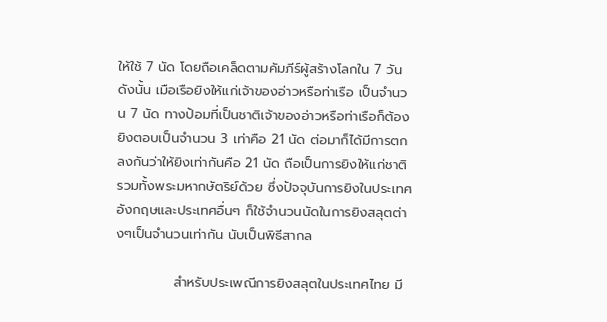ให้ใช้ 7 นัด โดยถือเคล็ดตามคัมภีร์ผู้สร้างโลกใน 7 วัน ดังนั้น เมือเรือยิงให้แก่เจ้าของอ่าวหรือท่าเรือ เป็นจำนวน 7 นัด ทางป้อมที่เป็นชาติเจ้าของอ่าวหรือท่าเรือก็ต้องยิงตอบเป็นจำนวน 3 เท่าคือ 21 นัด ต่อมาก็ได้มีการตกลงกันว่าให้ยิงเท่ากันคือ 21 นัด ถือเป็นการยิงให้แก่ชาติ รวมทั้งพระมหากษัตริย์ด้วย ซึ่งปัจจุบันการยิงในประเทศอังกฤษและประเทศอื่นๆ ก็ใช้จำนวนนัดในการยิงสลุตต่างๆเป็นจำนวนเท่ากัน นับเป็นพิธีสากล

            สำหรับประเพณีการยิงสลุตในประเทศไทย มี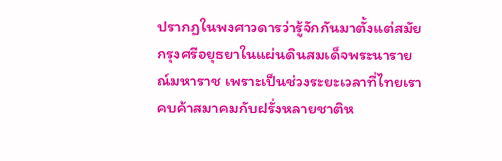ปรากฏในพงศาวดารว่ารู้จักกันมาตั้งแต่สมัยกรุงศรีอยุธยาในแผ่นดินสมเด็จพระนารายณ์มหาราช เพราะเป็นช่วงระยะเวลาที่ไทยเราคบค้าสมาคมกับฝรั่งหลายชาติห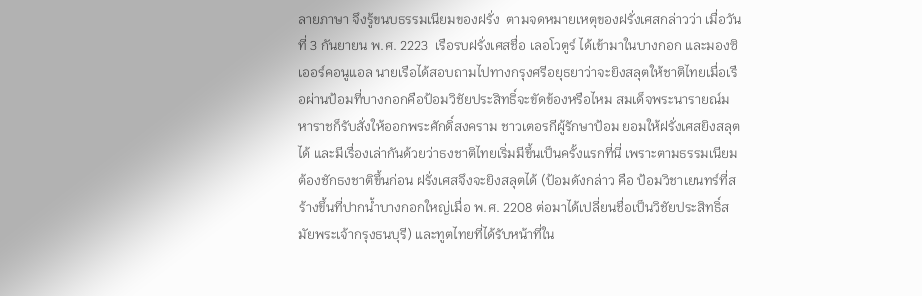ลายภาษา จึงรู้ขนบธรรมเนียมของฝรั่ง  ตามจดหมายเหตุของฝรั่งเศสกล่าวว่า เมื่อวันที่ 3 กันยายน พ.ศ. 2223  เรือรบฝรั่งเศสชื่อ เลอโวตูร์ ได้เข้ามาในบางกอก และมองซิเออร์คอนูแอล นายเรือได้สอบถามไปทางกรุงศรีอยุธยาว่าจะยิงสลุตให้ชาติไทยเมื่อเรือผ่านป้อมที่บางกอกคือป้อมวิชัยประสิทธิ์จะขัดข้องหรือไหม สมเด็จพระนารายณ์มหาราชก็รับสั่งให้ออกพระศักดิ์สงคราม ชาวเตอรกีผู้รักษาป้อม ยอมให้ฝรั่งเศสยิงสลุตได้ และมีเรื่องเล่ากันด้วยว่าธงชาติไทยเริ่มมีขึ้นเป็นครั้งแรกที่นี่ เพราะตามธรรมเนียมต้องชักธงชาติขึ้นก่อน ฝรั่งเศสจึงจะยิงสลุตได้ (ป้อมดังกล่าว คือ ป้อมวิชาเยนทร์ที่สร้างขึ้นที่ปากน้ำบางกอกใหญ่เมื่อ พ.ศ. 2208 ต่อมาได้เปลี่ยนชื่อเป็นวิชัยประสิทธิ์สมัยพระเจ้ากรุงธนบุรี) และทูตไทยที่ได้รับหน้าที่ใน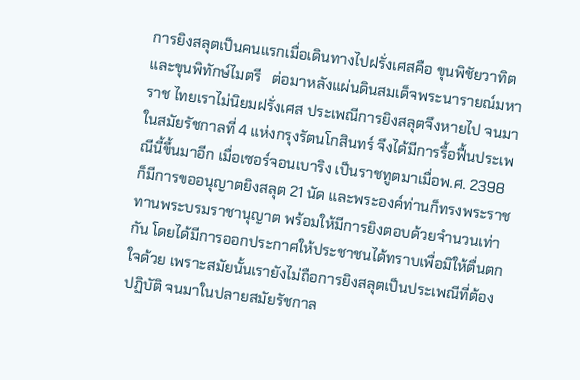การยิงสลุตเป็นคนแรกเมื่อเดินทางไปฝรั่งเศสคือ ขุนพิชัยวาทิต และขุนพิทักษ์ไมตรี   ต่อมาหลังแผ่นดินสมเด็จพระนารายณ์มหาราช ไทยเราไม่นิยมฝรั่งเศส ประเพณีการยิงสลุตจึงหายไป จนมาในสมัยรัชกาลที่ 4 แห่งกรุงรัตนโกสินทร์ จึงได้มีการรื้อฟื้นประเพณีนี้ขึ้นมาอีก เมื่อเซอร์จอนเบาริง เป็นราชทูตมาเมื่อพ.ศ. 2398  ก็มีการขออนุญาตยิงสลุต 21 นัด และพระองค์ท่านก็ทรงพระราชทานพระบรมราชานุญาต พร้อมให้มีการยิงตอบด้วยจำนวนเท่ากัน โดยได้มีการออกประกาศให้ประชาชนได้ทราบเพื่อมิให้ตื่นตกใจด้วย เพราะสมัยนั้นเรายังไม่ถือการยิงสลุตเป็นประเพณีที่ต้องปฏิบัติ จนมาในปลายสมัยรัชกาล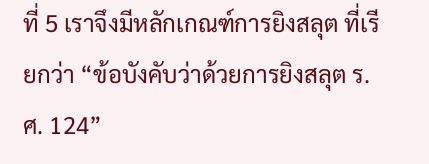ที่ 5 เราจึงมีหลักเกณฑ์การยิงสลุต ที่เรียกว่า “ข้อบังคับว่าด้วยการยิงสลุต ร.ศ. 124”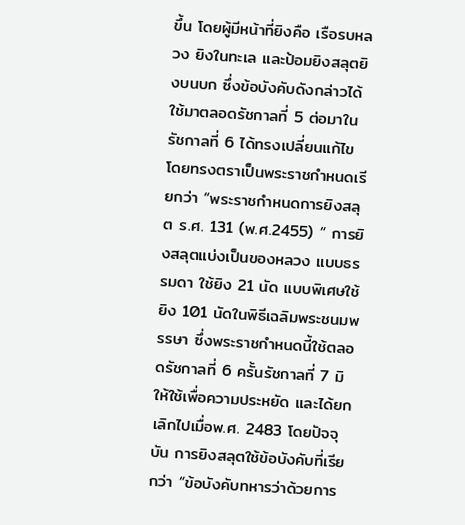ขึ้น โดยผู้มีหน้าที่ยิงคือ เรือรบหลวง ยิงในทะเล และป้อมยิงสลุตยิงบนบก ซึ่งข้อบังคับดังกล่าวได้ใช้มาตลอดรัชกาลที่ 5 ต่อมาในรัชกาลที่ 6 ได้ทรงเปลี่ยนแก้ไข โดยทรงตราเป็นพระราชกำหนดเรียกว่า “พระราชกำหนดการยิงสลุต ร.ศ. 131 (พ.ศ.2455) “ การยิงสลุตแบ่งเป็นของหลวง แบบธรรมดา ใช้ยิง 21 นัด แบบพิเศษใช้ยิง 101 นัดในพิธีเฉลิมพระชนมพรรษา ซึ่งพระราชกำหนดนี้ใช้ตลอดรัชกาลที่ 6 ครั้นรัชกาลที่ 7 มิให้ใช้เพื่อความประหยัด และได้ยกเลิกไปเมื่อพ.ศ. 2483 โดยปัจจุบัน การยิงสลุตใช้ข้อบังคับที่เรียกว่า “ข้อบังคับทหารว่าด้วยการ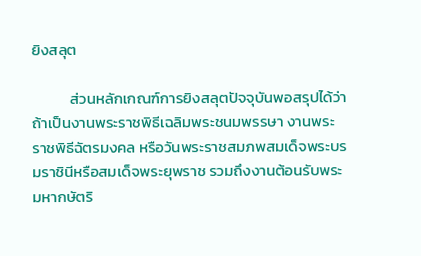ยิงสลุต

           ส่วนหลักเกณฑ์การยิงสลุตปัจจุบันพอสรุปได้ว่า ถ้าเป็นงานพระราชพิธีเฉลิมพระชนมพรรษา งานพระราชพิธีฉัตรมงคล หรือวันพระราชสมภพสมเด็จพระบรมราชินีหรือสมเด็จพระยุพราช รวมถึงงานต้อนรับพระมหากษัตริ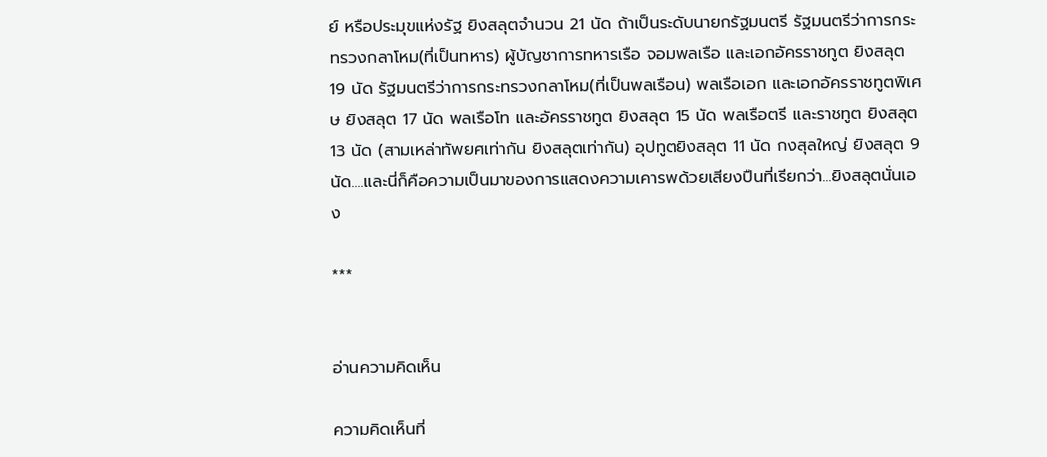ย์ หรือประมุขแห่งรัฐ ยิงสลุตจำนวน 21 นัด ถ้าเป็นระดับนายกรัฐมนตรี รัฐมนตรีว่าการกระทรวงกลาโหม(ที่เป็นทหาร) ผู้บัญชาการทหารเรือ จอมพลเรือ และเอกอัครราชทูต ยิงสลุต 19 นัด รัฐมนตรีว่าการกระทรวงกลาโหม(ที่เป็นพลเรือน) พลเรือเอก และเอกอัครราชทูตพิเศษ ยิงสลุต 17 นัด พลเรือโท และอัครราชทูต ยิงสลุต 15 นัด พลเรือตรี และราชทูต ยิงสลุต 13 นัด (สามเหล่าทัพยศเท่ากัน ยิงสลุตเท่ากัน) อุปทูตยิงสลุต 11 นัด กงสุลใหญ่ ยิงสลุต 9นัด....และนี่ก็คือความเป็นมาของการแสดงความเคารพด้วยเสียงปืนที่เรียกว่า...ยิงสลุตนั่นเอง

***


อ่านความคิดเห็น

ความคิดเห็นที่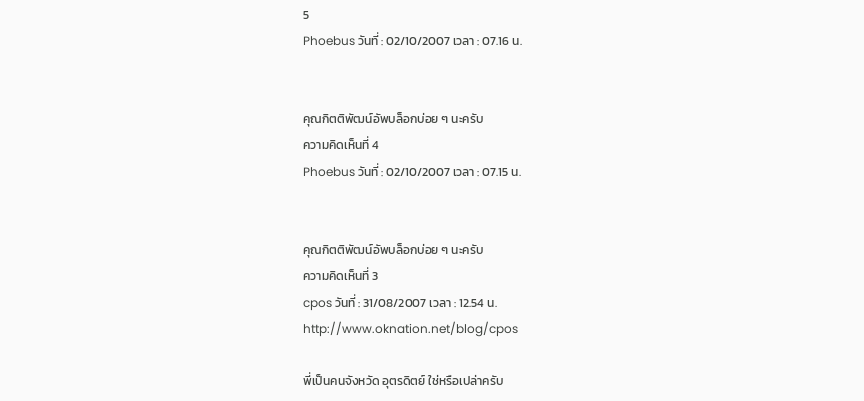5
Phoebus วันที่ : 02/10/2007 เวลา : 07.16 น.


คุณกิตติพัฒน์อัพบล็อกบ่อย ๆ นะครับ
ความคิดเห็นที่ 4
Phoebus วันที่ : 02/10/2007 เวลา : 07.15 น.


คุณกิตติพัฒน์อัพบล็อกบ่อย ๆ นะครับ
ความคิดเห็นที่ 3
cpos วันที่ : 31/08/2007 เวลา : 12.54 น.
http://www.oknation.net/blog/cpos

พี่เป็นคนจังหวัด อุตรดิตย์ ใช่หรือเปล่าครับ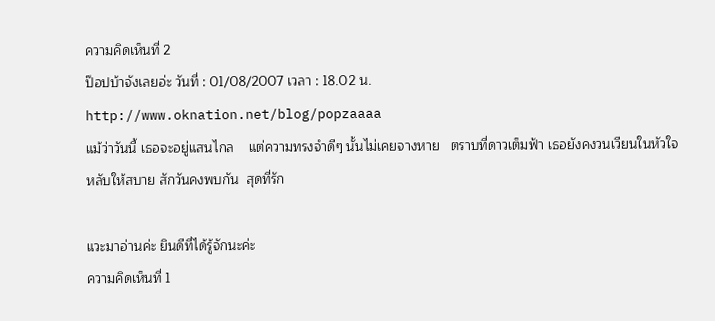ความคิดเห็นที่ 2
ป๊อปบ้าจังเลยอ่ะ วันที่ : 01/08/2007 เวลา : 18.02 น.
http://www.oknation.net/blog/popzaaaa
แม้ว่าวันนี้ เธอจะอยู่แสนไกล    แต่ความทรงจำดีๆ นั้นไม่เคยจางหาย   ตราบที่ดาวเต็มฟ้า เธอยังคงวนเวียนในหัวใจ  หลับให้สบาย สักวันคงพบกัน  สุดที่รัก

แวะมาอ่านค่ะ ยินดีที่ได้รู้จักนะค่ะ
ความคิดเห็นที่ 1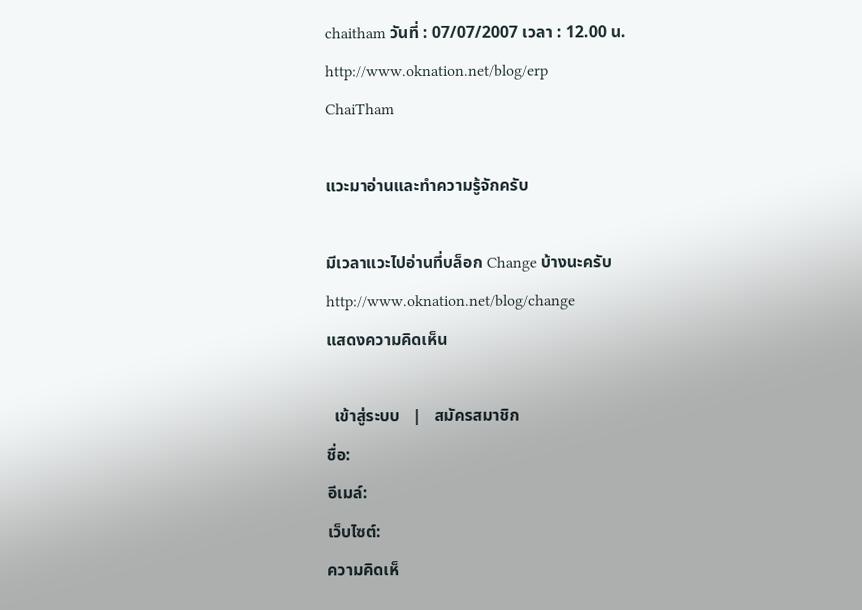chaitham วันที่ : 07/07/2007 เวลา : 12.00 น.
http://www.oknation.net/blog/erp
ChaiTham

แวะมาอ่านและทำความรู้จักครับ

มีเวลาแวะไปอ่านที่บล็อก Change บ้างนะครับ
http://www.oknation.net/blog/change
แสดงความคิดเห็น

  เข้าสู่ระบบ   |   สมัครสมาชิก
ชื่อ:
อีเมล์:
เว็บไซต์:
ความคิดเห็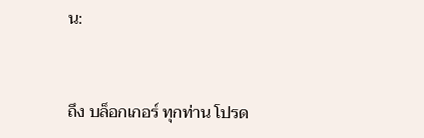น:


ถึง บล็อกเกอร์ ทุกท่าน โปรด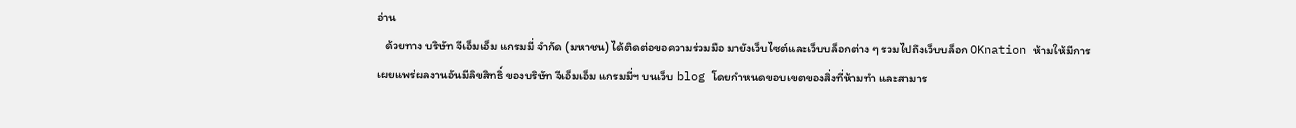อ่าน
   ด้วยทาง บริษัท จีเอ็มเอ็ม แกรมมี่ จำกัด (มหาชน) ได้ติดต่อขอความร่วมมือ มายังเว็บไซต์และเว็บบล็อกต่าง ๆ รวมไปถึงเว็บบล็อก OKnation ห้ามให้มีการเผยแพร่ผลงานอันมีลิขสิทธิ์ ของบริษัท จีเอ็มเอ็ม แกรมมี่ฯ บนเว็บ blog โดยกำหนดขอบเขตของสิ่งที่ห้ามทำ และสามาร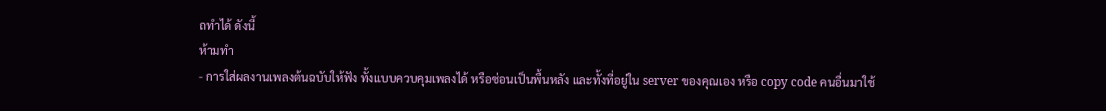ถทำได้ ดังนี้
ห้ามทำ
- การใส่ผลงานเพลงต้นฉบับให้ฟัง ทั้งแบบควบคุมเพลงได้ หรือซ่อนเป็นพื้นหลัง และทั้งที่อยู่ใน server ของคุณเอง หรือ copy code คนอื่นมาใช้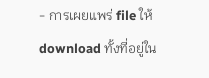- การเผยแพร่ file ให้ download ทั้งที่อยู่ใน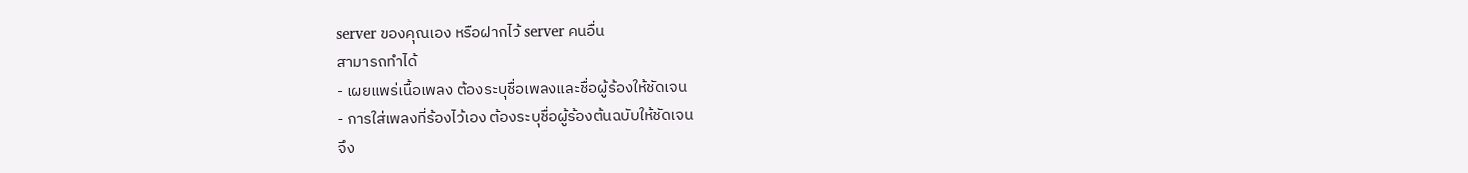server ของคุณเอง หรือฝากไว้ server คนอื่น
สามารถทำได้
- เผยแพร่เนื้อเพลง ต้องระบุชื่อเพลงและชื่อผู้ร้องให้ชัดเจน
- การใส่เพลงที่ร้องไว้เอง ต้องระบุชื่อผู้ร้องต้นฉบับให้ชัดเจน
จึง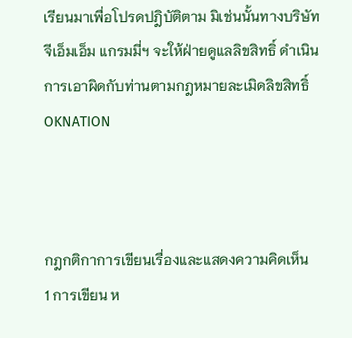เรียนมาเพื่อโปรดปฎิบัติตาม มิเช่นนั้นทางบริษัท จีเอ็มเอ็ม แกรมมี่ฯ จะให้ฝ่ายดูแลลิขสิทธิ์ ดำเนินการเอาผิดกับท่านตามกฎหมายละเมิดลิขสิทธิ์
OKNATION



กฎกติกาการเขียนเรื่องและแสดงความคิดเห็น
1 การเขียน ห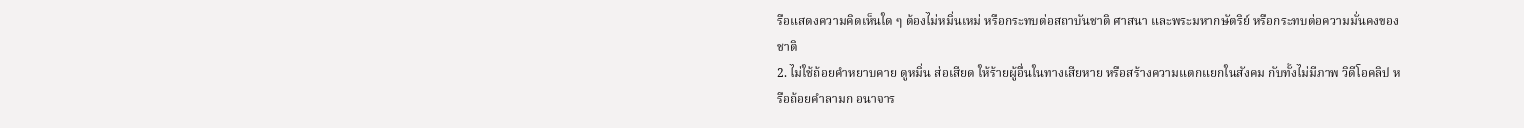รือแสดงความคิดเห็นใด ๆ ต้องไม่หมิ่นเหม่ หรือกระทบต่อสถาบันชาติ ศาสนา และพระมหากษัตริย์ หรือกระทบต่อความมั่นคงของชาติ
2. ไม่ใช้ถ้อยคำหยาบคาย ดูหมิ่น ส่อเสียด ให้ร้ายผู้อื่นในทางเสียหาย หรือสร้างความแตกแยกในสังคม กับทั้งไม่มีภาพ วิดีโอคลิป หรือถ้อยคำลามก อนาจาร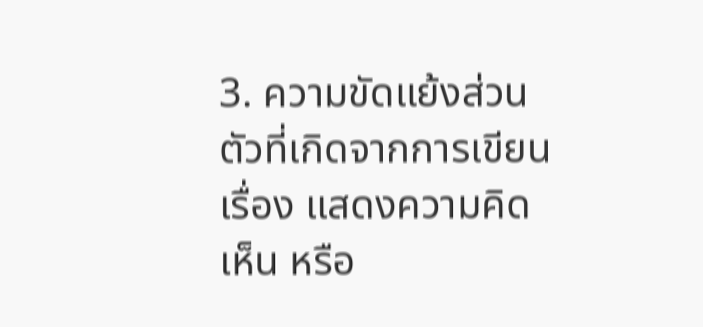3. ความขัดแย้งส่วนตัวที่เกิดจากการเขียนเรื่อง แสดงความคิดเห็น หรือ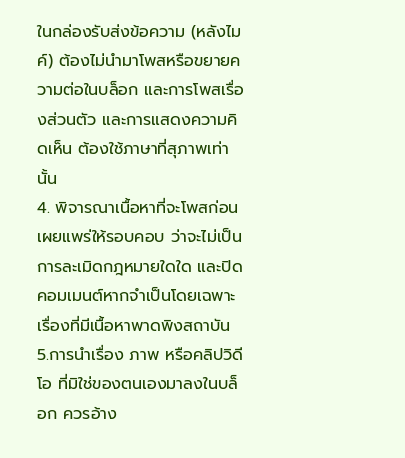ในกล่องรับส่งข้อความ (หลังไมค์) ต้องไม่นำมาโพสหรือขยายความต่อในบล็อก และการโพสเรื่องส่วนตัว และการแสดงความคิดเห็น ต้องใช้ภาษาที่สุภาพเท่านั้น
4. พิจารณาเนื้อหาที่จะโพสก่อนเผยแพร่ให้รอบคอบ ว่าจะไม่เป็นการละเมิดกฎหมายใดใด และปิดคอมเมนต์หากจำเป็นโดยเฉพาะเรื่องที่มีเนื้อหาพาดพิงสถาบัน
5.การนำเรื่อง ภาพ หรือคลิปวิดีโอ ที่มิใช่ของตนเองมาลงในบล็อก ควรอ้าง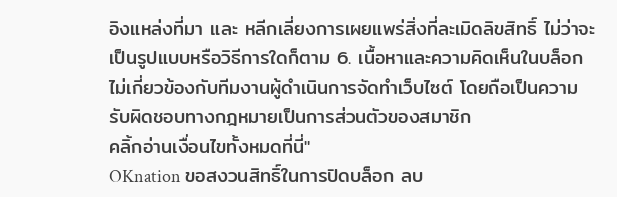อิงแหล่งที่มา และ หลีกเลี่ยงการเผยแพร่สิ่งที่ละเมิดลิขสิทธิ์ ไม่ว่าจะเป็นรูปแบบหรือวิธีการใดก็ตาม 6. เนื้อหาและความคิดเห็นในบล็อก ไม่เกี่ยวข้องกับทีมงานผู้ดำเนินการจัดทำเว็บไซต์ โดยถือเป็นความรับผิดชอบทางกฎหมายเป็นการส่วนตัวของสมาชิก
คลิ้กอ่านเงื่อนไขทั้งหมดที่นี่"
OKnation ขอสงวนสิทธิ์ในการปิดบล็อก ลบ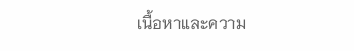เนื้อหาและความ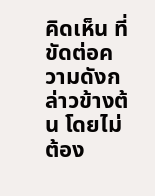คิดเห็น ที่ขัดต่อความดังกล่าวข้างต้น โดยไม่ต้อง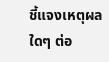ชี้แจงเหตุผลใดๆ ต่อ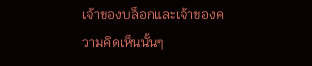เจ้าของบล็อกและเจ้าของความคิดเห็นนั้นๆ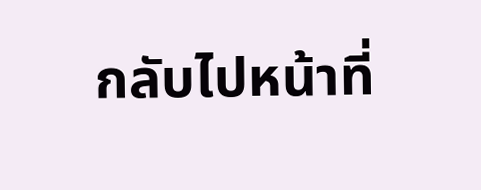กลับไปหน้าที่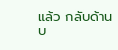แล้ว กลับด้านบ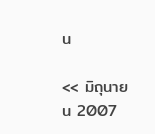น

<< มิถุนายน 2007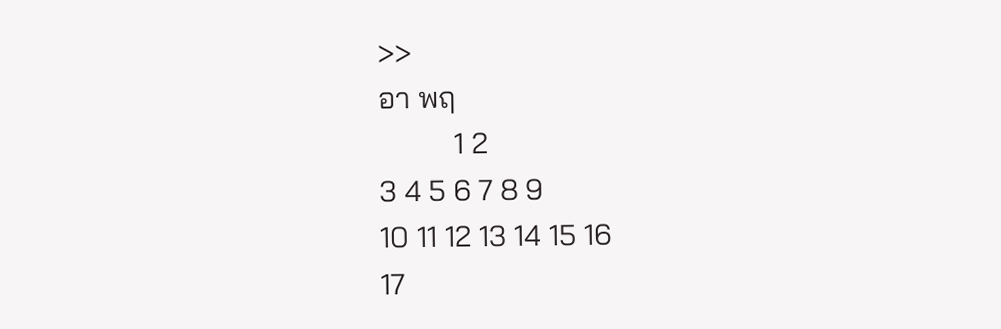>>
อา พฤ
          1 2
3 4 5 6 7 8 9
10 11 12 13 14 15 16
17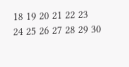18 19 20 21 22 23
24 25 26 27 28 29 30